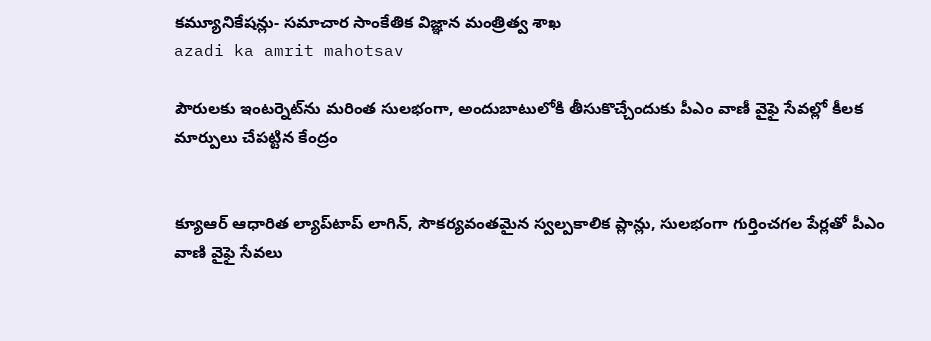కమ్యూనికేషన్లు- సమాచార సాంకేతిక విజ్ఞాన మంత్రిత్వ శాఖ
azadi ka amrit mahotsav

పౌరులకు ఇంటర్నెట్‌ను మరింత సులభంగా, అందుబాటులోకి తీసుకొచ్చేందుకు పీఎం వాణీ వైఫై సేవల్లో కీలక మార్పులు చేపట్టిన కేంద్రం


క్యూఆర్‌ ఆధారిత ల్యాప్‌టాప్ లాగిన్, సౌకర్యవంతమైన స్వల్పకాలిక ప్లాన్లు, సులభంగా గుర్తించగల పేర్లతో పీఎం వాణి వైఫై సేవలు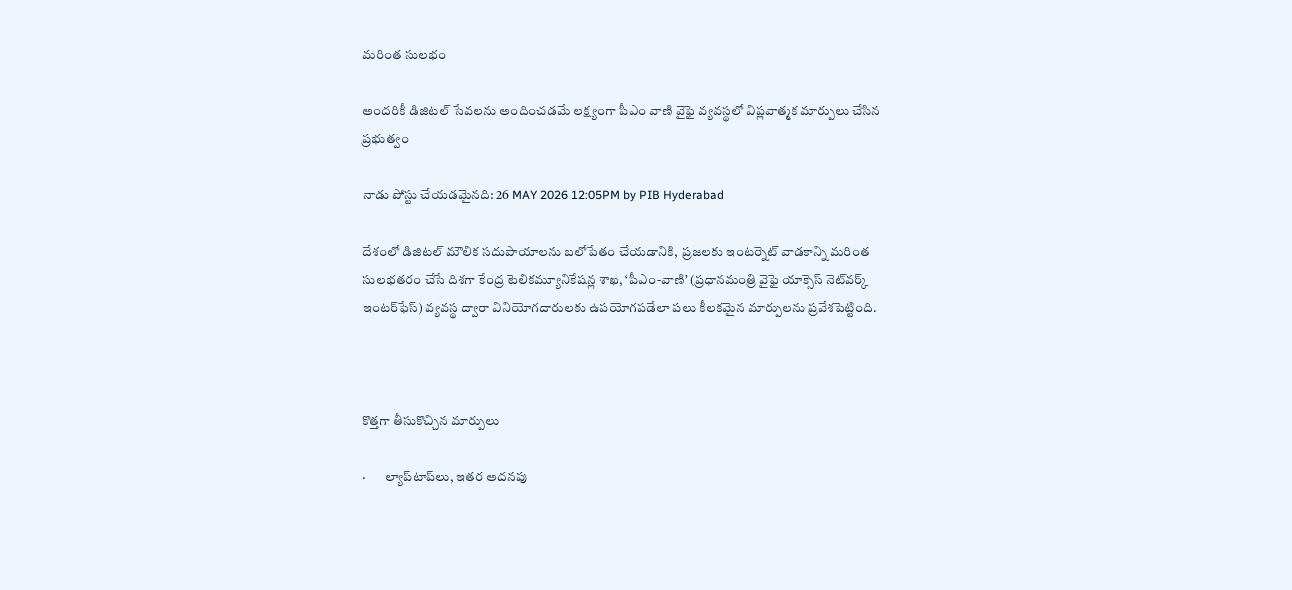మరింత సులభం

అందరికీ డిజిటల్ సేవలను అందించడమే లక్ష్యంగా పీఎం వాణి వైఫై వ్యవస్థలో విప్లవాత్మక మార్పులు చేసిన ప్రభుత్వం

నాడు పోస్టు చేయడమైనది: 26 MAY 2026 12:05PM by PIB Hyderabad

దేశంలో డిజిటల్ మౌలిక సదుపాయాలను బలోపేతం చేయడానికి,  ప్రజలకు ఇంటర్నెట్ వాడకాన్ని మరింత సులభతరం చేసే దిశగా కేంద్ర టెలికమ్యూనికేషన్ల శాఖ, ‘పీఎం-వాణి’ (ప్రధానమంత్రి వైఫై యాక్సెస్ నెట్‌వర్క్ ఇంటర్‌ఫేస్) వ్యవస్థ ద్వారా వినియోగదారులకు ఉపయోగపడేలా పలు కీలకమైన మార్పులను ప్రవేశపెట్టింది.



కొత్తగా తీసుకొచ్చిన మార్పులు

·       ల్యాప్‌టాప్‌లు, ఇతర అదనపు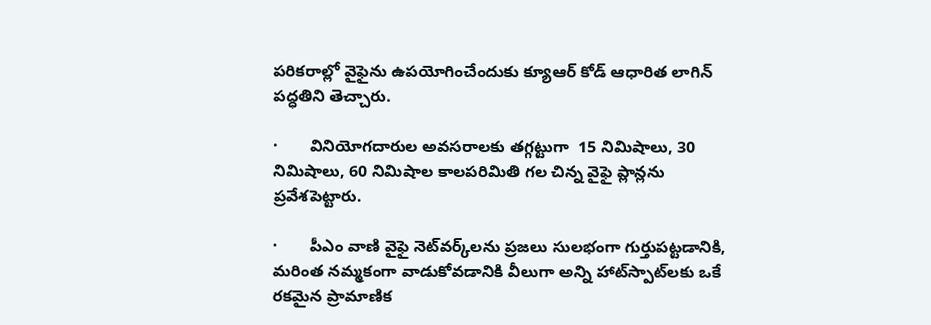పరికరాల్లో వైఫైను ఉపయోగించేందుకు క్యూఆర్ కోడ్ ఆధారిత లాగిన్ పద్ధతిని తెచ్చారు.

·       వినియోగదారుల అవసరాలకు తగ్గట్టుగా  15 నిమిషాలు, 30 నిమిషాలు, 60 నిమిషాల కాలపరిమితి గల చిన్న వైఫై ప్లాన్లను ప్రవేశపెట్టారు.

·       పీఎం వాణి వైఫై నెట్‌వర్క్‌లను ప్రజలు సులభంగా గుర్తుపట్టడానికి, మరింత నమ్మకంగా వాడుకోవడానికి వీలుగా అన్ని హాట్‌స్పాట్‌లకు ఒకే రకమైన ప్రామాణిక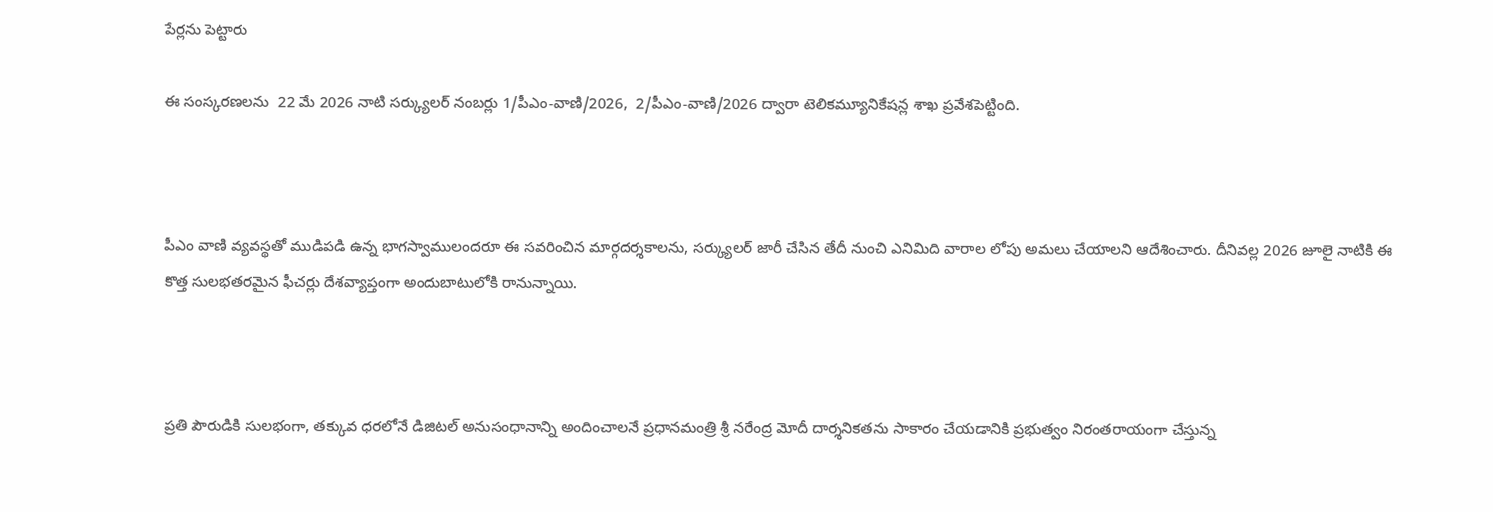పేర్లను పెట్టారు

ఈ సంస్కరణలను  22 మే 2026 నాటి సర్క్యులర్ నంబర్లు 1/పీఎం-వాణి/2026,  2/పీఎం-వాణి/2026 ద్వారా టెలికమ్యూనికేషన్ల శాఖ ప్రవేశపెట్టింది.



పీఎం వాణి వ్యవస్థతో ముడిపడి ఉన్న భాగస్వాములందరూ ఈ సవరించిన మార్గదర్శకాలను, సర్క్యులర్ జారీ చేసిన తేదీ నుంచి ఎనిమిది వారాల లోపు అమలు చేయాలని ఆదేశించారు. దీనివల్ల 2026 జూలై నాటికి ఈ కొత్త సులభతరమైన ఫీచర్లు దేశవ్యాప్తంగా అందుబాటులోకి రానున్నాయి.



ప్రతి పౌరుడికి సులభంగా, తక్కువ ధరలోనే డిజిటల్ అనుసంధానాన్ని అందించాలనే ప్రధానమంత్రి శ్రీ నరేంద్ర మోదీ దార్శనికతను సాకారం చేయడానికి ప్రభుత్వం నిరంతరాయంగా చేస్తున్న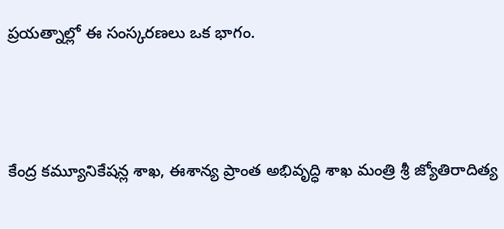ప్రయత్నాల్లో ఈ సంస్కరణలు ఒక భాగం.



కేంద్ర కమ్యూనికేషన్ల శాఖ, ఈశాన్య ప్రాంత అభివృద్ధి శాఖ మంత్రి శ్రీ జ్యోతిరాదిత్య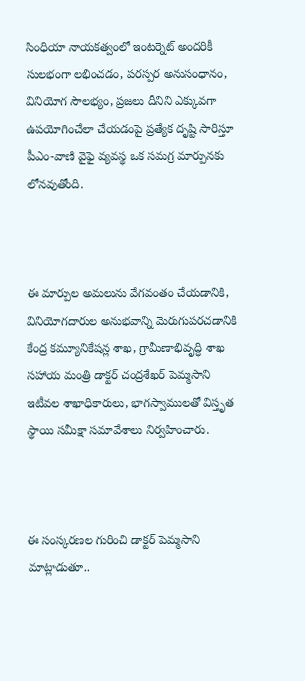సింధియా నాయకత్వంలో ఇంటర్నెట్ అందరికీ సులభంగా లభించడం, పరస్పర అనుసంధానం, వినియోగ సౌలభ్యం, ప్రజలు దీనిని ఎక్కువగా ఉపయోగించేలా చేయడంపై ప్రత్యేక దృష్టి సారిస్తూ పీఎం-వాణి వైఫై వ్యవస్థ ఒక సమగ్ర మార్పునకు లోనవుతోంది.



ఈ మార్పుల అమలును వేగవంతం చేయడానికి, వినియోగదారుల అనుభవాన్ని మెరుగుపరచడానికి కేంద్ర కమ్యూనికేషన్ల శాఖ, గ్రామీణాభివృద్ధి శాఖ సహాయ మంత్రి డాక్టర్ చంద్రశేఖర్ పెమ్మసాని ఇటీవల శాఖాధికారులు, భాగస్వాములతో విస్తృత స్థాయి సమీక్షా సమావేశాలు నిర్వహించారు.



ఈ సంస్కరణల గురించి డాక్టర్ పెమ్మసాని మాట్లాడుతూ..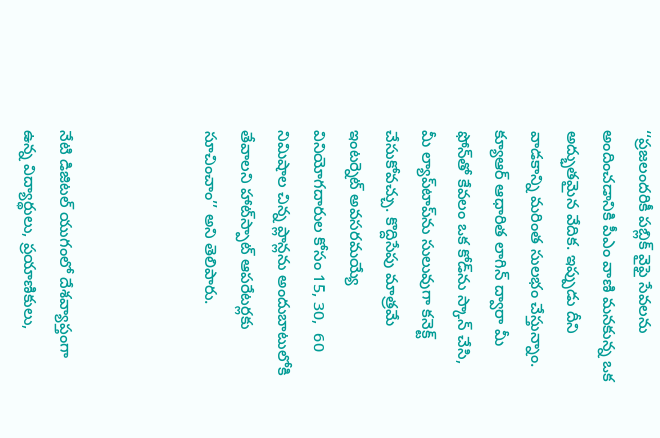‘‘ప్రజలందరికీ పబ్లిక్ వైఫై సేవలను అందించడానికి పీఎం వాణి మనకున్న ఒక అద్భుతమైన వేదిక. ఇప్పుడు దీని వాడకాన్ని మరింత సులభం చేస్తున్నాం. క్యూఆర్ ఆధారిత లాగిన్ ద్వారా మీ ఫోన్‌తో కేవలం ఒక కోడ్‌ను స్కాన్ చేసి, మీ ల్యాప్‌టాప్‌ను సులువుగా కనెక్ట్ చేసుకోవచ్చు. కొద్దిసేపు మాత్రమే ఇంటర్నెట్ అవసరమయ్యే వినియోగదారుల కోసం 15, 30,  60 నిమిషాల చిన్న ప్లాన్లను అందుబాటులోకి తేవాలని హాట్‌స్పాట్ ఆపరేటర్లకు సూచించాం’’ అని తెలిపారు.



నేటి డిజిటల్ యుగంలో దేశవ్యాప్తంగా ఉన్న విద్యార్థులు, ప్రయాణికులు,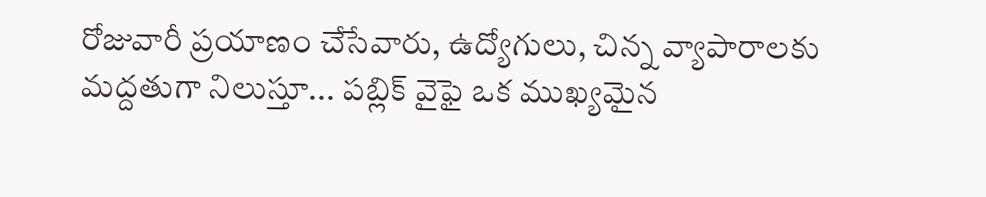రోజువారీ ప్రయాణం చేసేవారు, ఉద్యోగులు, చిన్న వ్యాపారాలకు మద్దతుగా నిలుస్తూ... పబ్లిక్ వైఫై ఒక ముఖ్యమైన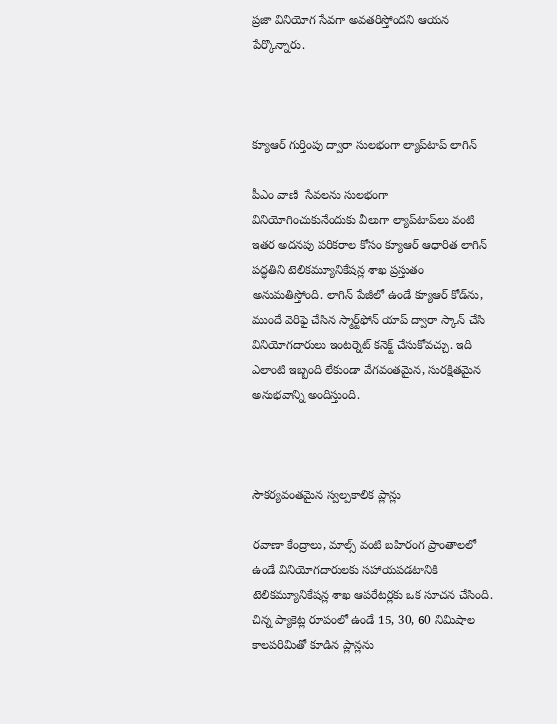ప్రజా వినియోగ సేవగా అవతరిస్తోందని ఆయన పేర్కొన్నారు.



క్యూఆర్ గుర్తింపు ద్వారా సులభంగా ల్యాప్‌టాప్ లాగిన్‌

పీఎం వాణి  సేవలను సులభంగా వినియోగించుకునేందుకు వీలుగా ల్యాప్‌టాప్‌లు వంటి ఇతర అదనపు పరికరాల కోసం క్యూఆర్ ఆధారిత లాగిన్ పద్ధతిని టెలికమ్యూనికేషన్ల శాఖ ప్రస్తుతం అనుమతిస్తోంది. లాగిన్ పేజీలో ఉండే క్యూఆర్ కోడ్‌ను, ముందే వెరిఫై చేసిన స్మార్ట్‌ఫోన్ యాప్ ద్వారా స్కాన్ చేసి వినియోగదారులు ఇంటర్నెట్ కనెక్ట్ చేసుకోవచ్చు. ఇది ఎలాంటి ఇబ్బంది లేకుండా వేగవంతమైన, సురక్షితమైన అనుభవాన్ని అందిస్తుంది.



సౌకర్యవంతమైన స్వల్పకాలిక ప్లాన్లు

రవాణా కేంద్రాలు, మాల్స్ వంటి బహిరంగ ప్రాంతాలలో ఉండే వినియోగదారులకు సహాయపడటానికి టెలికమ్యూనికేషన్ల శాఖ ఆపరేటర్లకు ఒక సూచన చేసింది. చిన్న ప్యాకెట్ల రూపంలో ఉండే 15, 30, 60 నిమిషాల కాలపరిమితో కూడిన ప్లాన్లను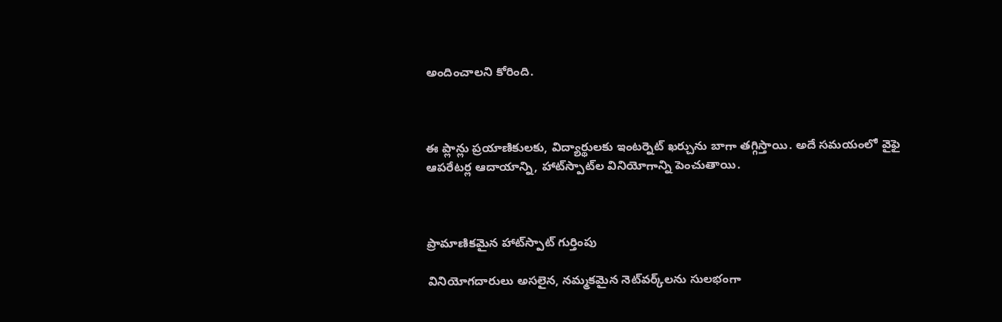అందించాలని కోరింది.



ఈ ప్లాన్లు ప్రయాణికులకు, విద్యార్థులకు ఇంటర్నెట్ ఖర్చును బాగా తగ్గిస్తాయి. అదే సమయంలో వైఫై ఆపరేటర్ల ఆదాయాన్ని, హాట్‌స్పాట్‌ల వినియోగాన్ని పెంచుతాయి.



ప్రామాణికమైన హాట్‌స్పాట్ గుర్తింపు

వినియోగదారులు అసలైన, నమ్మకమైన నెట్‌వర్క్‌లను సులభంగా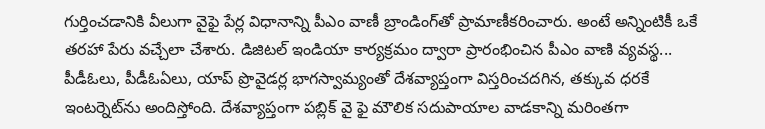గుర్తించడానికి వీలుగా వైఫై పేర్ల విధానాన్ని పీఎం వాణీ బ్రాండింగ్‌తో ప్రామాణీకరించారు. అంటే అన్నింటికీ ఒకే తరహా పేరు వచ్చేలా చేశారు. డిజిటల్ ఇండియా కార్యక్రమం ద్వారా ప్రారంభించిన పీఎం వాణి వ్యవస్థ... పీడీఓలు, పీడీఓఏలు, యాప్ ప్రొవైడర్ల భాగస్వామ్యంతో దేశవ్యాప్తంగా విస్తరించదగిన, తక్కువ ధరకే ఇంటర్నెట్‌ను అందిస్తోంది. దేశవ్యాప్తంగా పబ్లిక్ వై ఫై మౌలిక సదుపాయాల వాడకాన్ని మరింతగా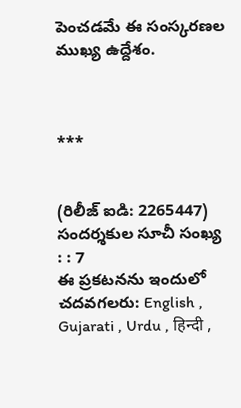పెంచడమే ఈ సంస్కరణల ముఖ్య ఉద్దేశం.



***


(రిలీజ్ ఐడి: 2265447) సందర్శకుల సూచీ సంఖ్య : : 7
ఈ ప్రకటనను ఇందులో చదవగలరు: English , Gujarati , Urdu , हिन्दी ,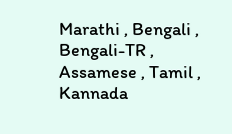Marathi , Bengali , Bengali-TR , Assamese , Tamil , Kannada